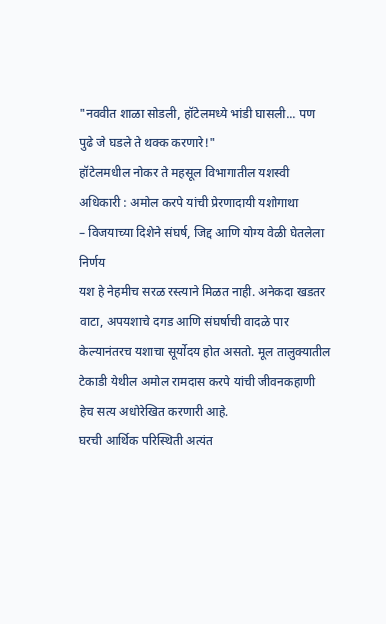"नववीत शाळा सोडली, हॉटेलमध्ये भांडी घासली... पण पुढे जे घडले ते थक्क करणारे!"
हॉटेलमधील नोकर ते महसूल विभागातील यशस्वी अधिकारी : अमोल करपे यांची प्रेरणादायी यशोगाथा
– विजयाच्या दिशेने संघर्ष, जिद्द आणि योग्य वेळी घेतलेला निर्णय
यश हे नेहमीच सरळ रस्त्याने मिळत नाही. अनेकदा खडतर वाटा, अपयशाचे दगड आणि संघर्षाची वादळे पार केल्यानंतरच यशाचा सूर्योदय होत असतो. मूल तालुक्यातील टेकाडी येथील अमोल रामदास करपे यांची जीवनकहाणी हेच सत्य अधोरेखित करणारी आहे.
घरची आर्थिक परिस्थिती अत्यंत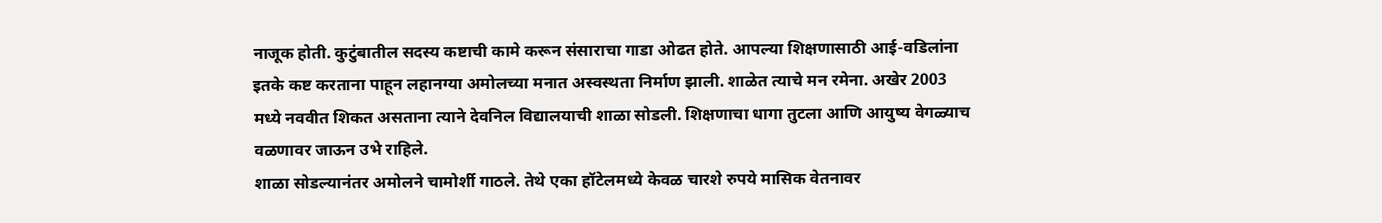नाजूक होती. कुटुंबातील सदस्य कष्टाची कामे करून संसाराचा गाडा ओढत होते. आपल्या शिक्षणासाठी आई-वडिलांना इतके कष्ट करताना पाहून लहानग्या अमोलच्या मनात अस्वस्थता निर्माण झाली. शाळेत त्याचे मन रमेना. अखेर 2003 मध्ये नववीत शिकत असताना त्याने देवनिल विद्यालयाची शाळा सोडली. शिक्षणाचा धागा तुटला आणि आयुष्य वेगळ्याच वळणावर जाऊन उभे राहिले.
शाळा सोडल्यानंतर अमोलने चामोर्शी गाठले. तेथे एका हॉटेलमध्ये केवळ चारशे रुपये मासिक वेतनावर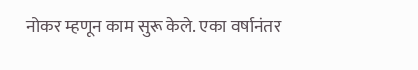नोकर म्हणून काम सुरू केले. एका वर्षानंतर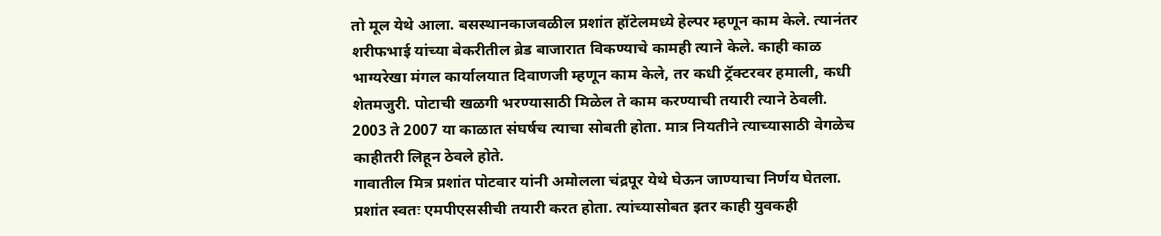तो मूल येथे आला. बसस्थानकाजवळील प्रशांत हॉटेलमध्ये हेल्पर म्हणून काम केले. त्यानंतर शरीफभाई यांच्या बेकरीतील ब्रेड बाजारात विकण्याचे कामही त्याने केले. काही काळ भाग्यरेखा मंगल कार्यालयात दिवाणजी म्हणून काम केले, तर कधी ट्रॅक्टरवर हमाली, कधी शेतमजुरी. पोटाची खळगी भरण्यासाठी मिळेल ते काम करण्याची तयारी त्याने ठेवली.
2003 ते 2007 या काळात संघर्षच त्याचा सोबती होता. मात्र नियतीने त्याच्यासाठी वेगळेच काहीतरी लिहून ठेवले होते.
गावातील मित्र प्रशांत पोटवार यांनी अमोलला चंद्रपूर येथे घेऊन जाण्याचा निर्णय घेतला. प्रशांत स्वतः एमपीएससीची तयारी करत होता. त्यांच्यासोबत इतर काही युवकही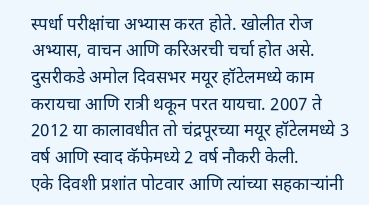स्पर्धा परीक्षांचा अभ्यास करत होते. खोलीत रोज अभ्यास, वाचन आणि करिअरची चर्चा होत असे. दुसरीकडे अमोल दिवसभर मयूर हॉटेलमध्ये काम करायचा आणि रात्री थकून परत यायचा. 2007 ते 2012 या कालावधीत तो चंद्रपूरच्या मयूर हॉटेलमध्ये 3 वर्ष आणि स्वाद कॅफेमध्ये 2 वर्ष नौकरी केली.
एके दिवशी प्रशांत पोटवार आणि त्यांच्या सहकाऱ्यांनी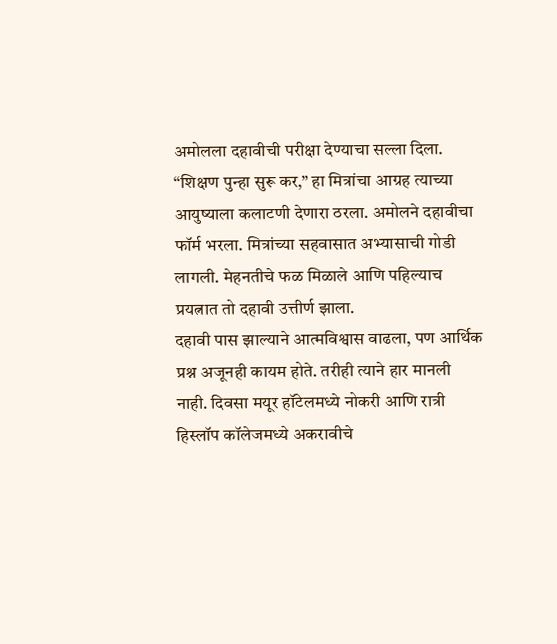अमोलला दहावीची परीक्षा देण्याचा सल्ला दिला. “शिक्षण पुन्हा सुरू कर,” हा मित्रांचा आग्रह त्याच्या आयुष्याला कलाटणी देणारा ठरला. अमोलने दहावीचा फॉर्म भरला. मित्रांच्या सहवासात अभ्यासाची गोडी लागली. मेहनतीचे फळ मिळाले आणि पहिल्याच प्रयत्नात तो दहावी उत्तीर्ण झाला.
दहावी पास झाल्याने आत्मविश्वास वाढला, पण आर्थिक प्रश्न अजूनही कायम होते. तरीही त्याने हार मानली नाही. दिवसा मयूर हॉटेलमध्ये नोकरी आणि रात्री हिस्लॉप कॉलेजमध्ये अकरावीचे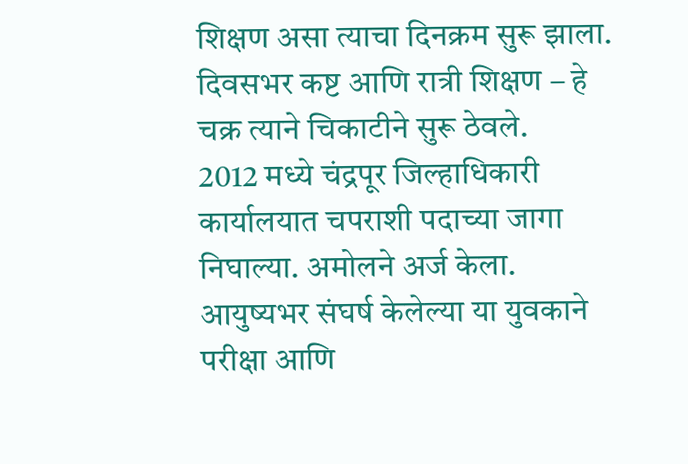शिक्षण असा त्याचा दिनक्रम सुरू झाला. दिवसभर कष्ट आणि रात्री शिक्षण – हे चक्र त्याने चिकाटीने सुरू ठेवले.
2012 मध्ये चंद्रपूर जिल्हाधिकारी कार्यालयात चपराशी पदाच्या जागा निघाल्या. अमोलने अर्ज केला. आयुष्यभर संघर्ष केलेल्या या युवकाने परीक्षा आणि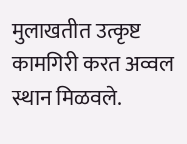मुलाखतीत उत्कृष्ट कामगिरी करत अव्वल स्थान मिळवले.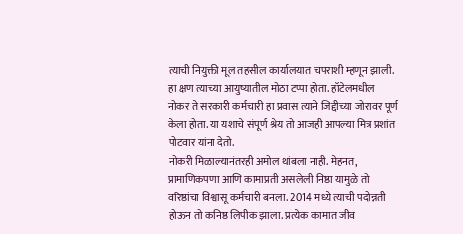त्याची नियुक्ती मूल तहसील कार्यालयात चपराशी म्हणून झाली.
हा क्षण त्याच्या आयुष्यातील मोठा टप्पा होता. हॉटेलमधील नोकर ते सरकारी कर्मचारी हा प्रवास त्याने जिद्दीच्या जोरावर पूर्ण केला होता. या यशाचे संपूर्ण श्रेय तो आजही आपल्या मित्र प्रशांत पोटवार यांना देतो.
नोकरी मिळाल्यानंतरही अमोल थांबला नाही. मेहनत, प्रामाणिकपणा आणि कामाप्रती असलेली निष्ठा यामुळे तो वरिष्ठांचा विश्वासू कर्मचारी बनला. 2014 मध्ये त्याची पदोन्नती होऊन तो कनिष्ठ लिपीक झाला. प्रत्येक कामात जीव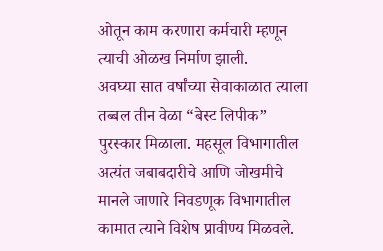ओतून काम करणारा कर्मचारी म्हणून त्याची ओळख निर्माण झाली.
अवघ्या सात वर्षांच्या सेवाकाळात त्याला तब्बल तीन वेळा “बेस्ट लिपीक” पुरस्कार मिळाला. महसूल विभागातील अत्यंत जबाबदारीचे आणि जोखमीचे मानले जाणारे निवडणूक विभागातील कामात त्याने विशेष प्रावीण्य मिळवले.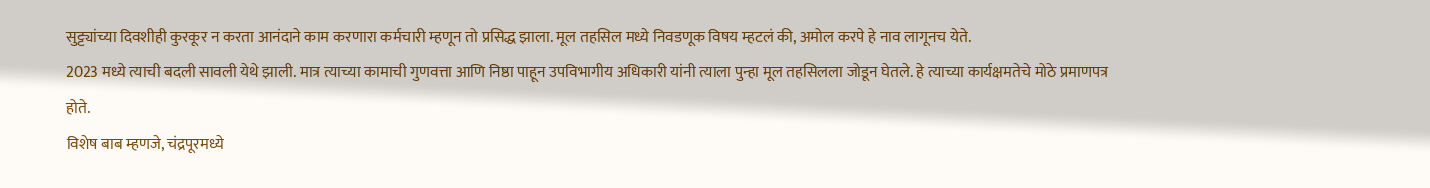सुट्ट्यांच्या दिवशीही कुरकूर न करता आनंदाने काम करणारा कर्मचारी म्हणून तो प्रसिद्ध झाला. मूल तहसिल मध्ये निवडणूक विषय म्हटलं की, अमोल करपे हे नाव लागूनच येते.
2023 मध्ये त्याची बदली सावली येथे झाली. मात्र त्याच्या कामाची गुणवत्ता आणि निष्ठा पाहून उपविभागीय अधिकारी यांनी त्याला पुन्हा मूल तहसिलला जोडून घेतले. हे त्याच्या कार्यक्षमतेचे मोठे प्रमाणपत्र होते.
विशेष बाब म्हणजे, चंद्रपूरमध्ये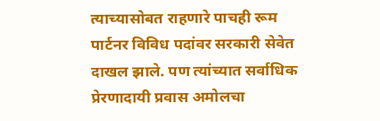त्याच्यासोबत राहणारे पाचही रूम पार्टनर विविध पदांवर सरकारी सेवेत दाखल झाले. पण त्यांच्यात सर्वाधिक प्रेरणादायी प्रवास अमोलचा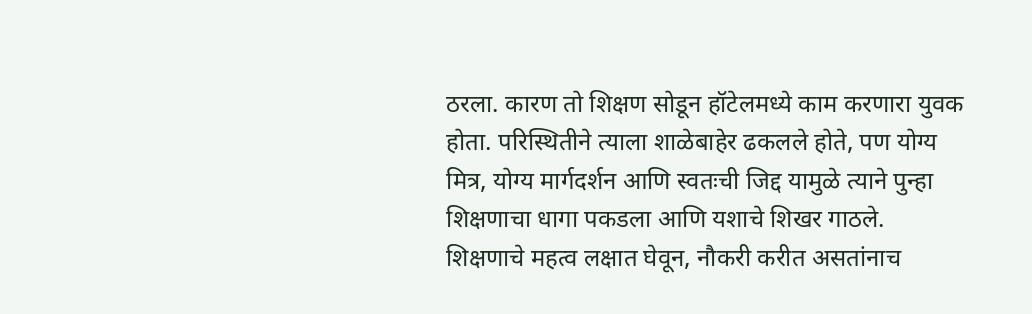ठरला. कारण तो शिक्षण सोडून हॉटेलमध्ये काम करणारा युवक होता. परिस्थितीने त्याला शाळेबाहेर ढकलले होते, पण योग्य मित्र, योग्य मार्गदर्शन आणि स्वतःची जिद्द यामुळे त्याने पुन्हा शिक्षणाचा धागा पकडला आणि यशाचे शिखर गाठले.
शिक्षणाचे महत्व लक्षात घेवून, नौकरी करीत असतांनाच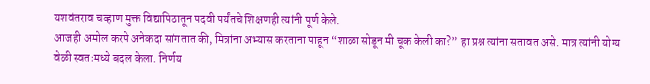यशवंतराव चव्हाण मुक्त विद्यापिठातून पदवी पर्यंतचे शिक्षणही त्यांनी पूर्ण केले.
आजही अमोल करपे अनेकदा सांगतात की, मित्रांना अभ्यास करताना पाहून “शाळा सोडून मी चूक केली का?” हा प्रश्न त्यांना सतावत असे. मात्र त्यांनी योग्य वेळी स्वतःमध्ये बदल केला. निर्णय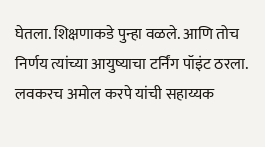घेतला. शिक्षणाकडे पुन्हा वळले. आणि तोच निर्णय त्यांच्या आयुष्याचा टर्निंग पॉइंट ठरला.
लवकरच अमोल करपे यांची सहाय्यक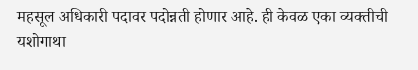महसूल अधिकारी पदावर पदोन्नती होणार आहे. ही केवळ एका व्यक्तीची यशोगाथा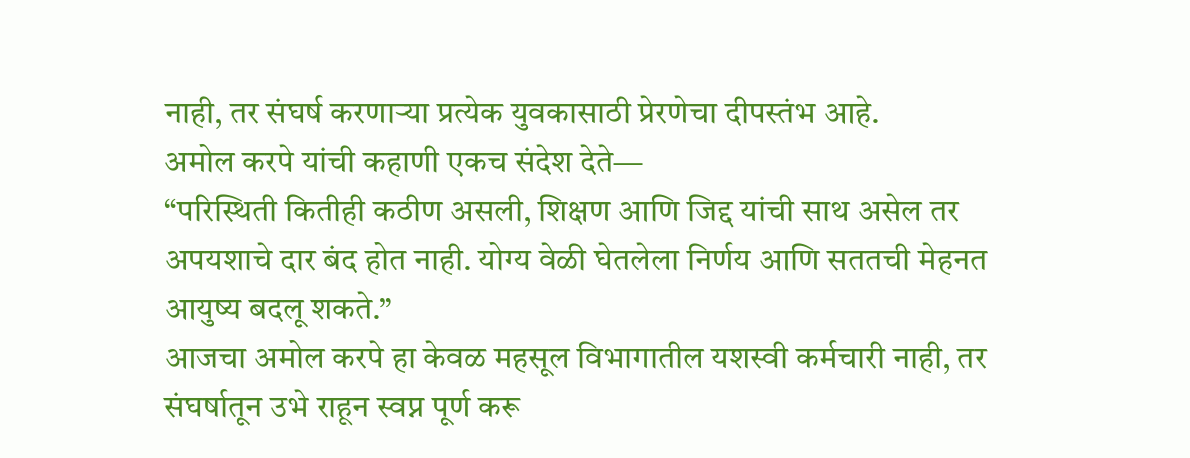नाही, तर संघर्ष करणाऱ्या प्रत्येक युवकासाठी प्रेरणेचा दीपस्तंभ आहे.
अमोल करपे यांची कहाणी एकच संदेश देते—
“परिस्थिती कितीही कठीण असली, शिक्षण आणि जिद्द यांची साथ असेल तर अपयशाचे दार बंद होत नाही. योग्य वेळी घेतलेला निर्णय आणि सततची मेहनत आयुष्य बदलू शकते.”
आजचा अमोल करपे हा केवळ महसूल विभागातील यशस्वी कर्मचारी नाही, तर संघर्षातून उभे राहून स्वप्न पूर्ण करू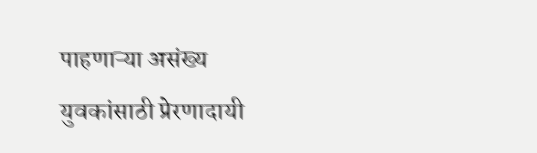पाहणाऱ्या असंख्य युवकांसाठी प्रेरणादायी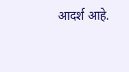आदर्श आहे.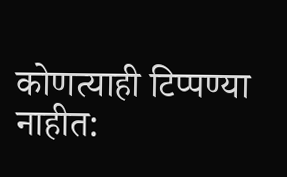कोणत्याही टिप्पण्या नाहीत: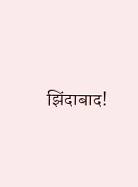झिंदाबाद!